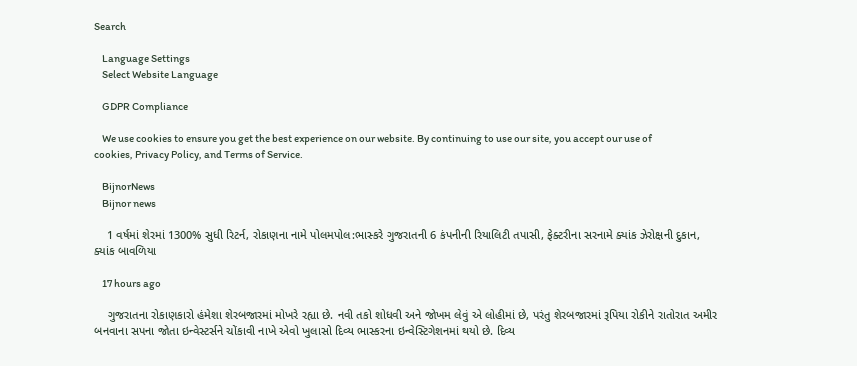Search

    Language Settings
    Select Website Language

    GDPR Compliance

    We use cookies to ensure you get the best experience on our website. By continuing to use our site, you accept our use of cookies, Privacy Policy, and Terms of Service.

    BijnorNews
    Bijnor news

    1 વર્ષમાં શેરમાં 1300% સુધી રિટર્ન, રોકાણના નામે પોલમપોલ:ભાસ્કરે ગુજરાતની 6 કંપનીની રિયાલિટી તપાસી, ફેક્ટરીના સરનામે ક્યાંક ઝેરોક્ષની દુકાન, ક્યાંક બાવળિયા

    17 hours ago

    ગુજરાતના રોકાણકારો હંમેશા શેરબજારમાં મોખરે રહ્યા છે. નવી તકો શોધવી અને જોખમ લેવું એ લોહીમાં છે, પરંતુ શેરબજારમાં રૂપિયા રોકીને રાતોરાત અમીર બનવાના સપના જોતા ઇન્વેસ્ટર્સને ચોંકાવી નાખે એવો ખુલાસો દિવ્ય ભાસ્કરના ઇન્વેસ્ટિગેશનમાં થયો છે. દિવ્ય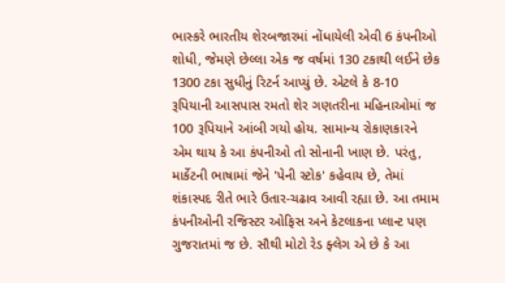ભાસ્કરે ભારતીય શેરબજારમાં નોંધાયેલી એવી 6 કંપનીઓ શોધી, જેમણે છેલ્લા એક જ વર્ષમાં 130 ટકાથી લઈને છેક 1300 ટકા સુધીનું રિટર્ન આપ્યું છે. એટલે કે 8-10 રૂપિયાની આસપાસ રમતો શેર ગણતરીના મહિનાઓમાં જ 100 રૂપિયાને આંબી ગયો હોય. સામાન્ય રોકાણકારને એમ થાય કે આ કંપનીઓ તો સોનાની ખાણ છે. પરંતુ, માર્કેટની ભાષામાં જેને 'પેની સ્ટોક' કહેવાય છે, તેમાં શંકાસ્પદ રીતે ભારે ઉતાર-ચઢાવ આવી રહ્યા છે. આ તમામ કંપનીઓની રજિસ્ટર ઓફિસ અને કેટલાકના પ્લાન્ટ પણ ગુજરાતમાં જ છે. સૌથી મોટો રેડ ફ્લેગ એ છે કે આ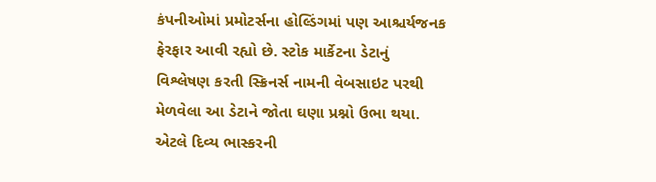કંપનીઓમાં પ્રમોટર્સના હોલ્ડિંગમાં પણ આશ્ચર્યજનક ફેરફાર આવી રહ્યો છે. સ્ટોક માર્કેટના ડેટાનું વિશ્લેષણ કરતી સ્ક્રિનર્સ નામની વેબસાઇટ પરથી મેળવેલા આ ડેટાને જોતા ઘણા પ્રશ્નો ઉભા થયા. એટલે દિવ્ય ભાસ્કરની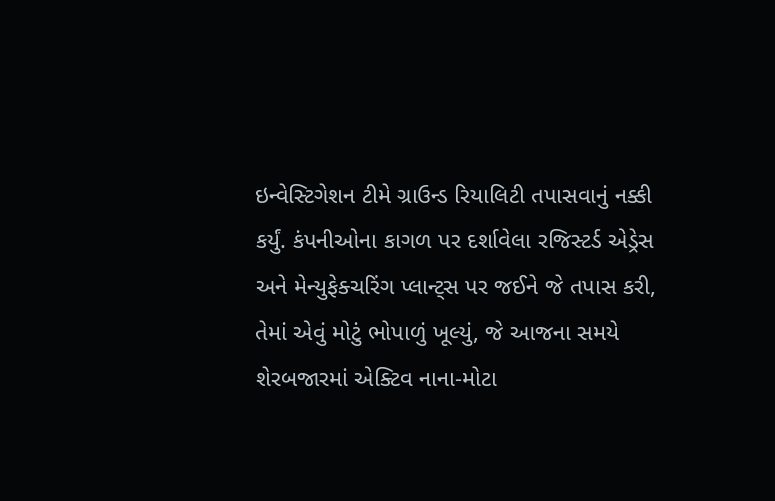ઇન્વેસ્ટિગેશન ટીમે ગ્રાઉન્ડ રિયાલિટી તપાસવાનું નક્કી કર્યું. કંપનીઓના કાગળ પર દર્શાવેલા રજિસ્ટર્ડ એડ્રેસ અને મેન્યુફેક્ચરિંગ પ્લાન્ટ્સ પર જઈને જે તપાસ કરી, તેમાં એવું મોટું ભોપાળું ખૂલ્યું, જે આજના સમયે શેરબજારમાં એક્ટિવ નાના-મોટા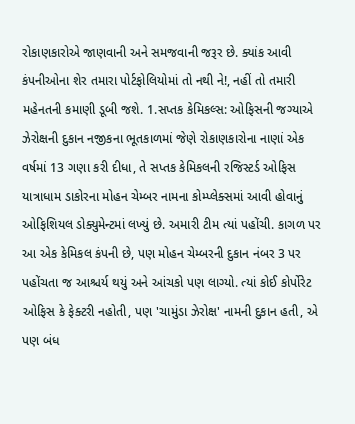રોકાણકારોએ જાણવાની અને સમજવાની જરૂર છે. ક્યાંક આવી કંપનીઓના શેર તમારા પોર્ટફોલિયોમાં તો નથી ને!, નહીં તો તમારી મહેનતની કમાણી ડૂબી જશે. 1.સપ્તક કેમિકલ્સ: ઓફિસની જગ્યાએ ઝેરોક્ષની દુકાન નજીકના ભૂતકાળમાં જેણે રોકાણકારોના નાણાં એક વર્ષમાં 13 ગણા કરી દીધા, તે સપ્તક કેમિકલની રજિસ્ટર્ડ ઓફિસ યાત્રાધામ ડાકોરના મોહન ચેમ્બર નામના કોમ્પ્લેક્સમાં આવી હોવાનું ઓફિશિયલ ડોક્યુમેન્ટમાં લખ્યું છે. અમારી ટીમ ત્યાં પહોંચી. કાગળ પર આ એક કેમિકલ કંપની છે, પણ મોહન ચેમ્બરની દુકાન નંબર 3 પર પહોંચતા જ આશ્ચર્ય થયું અને આંચકો પણ લાગ્યો. ત્યાં કોઈ કોર્પોરેટ ઓફિસ કે ફેક્ટરી નહોતી, પણ 'ચામુંડા ઝેરોક્ષ' નામની દુકાન હતી, એ પણ બંધ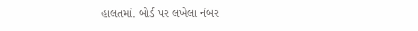હાલતમાં. બોર્ડ પર લખેલા નંબર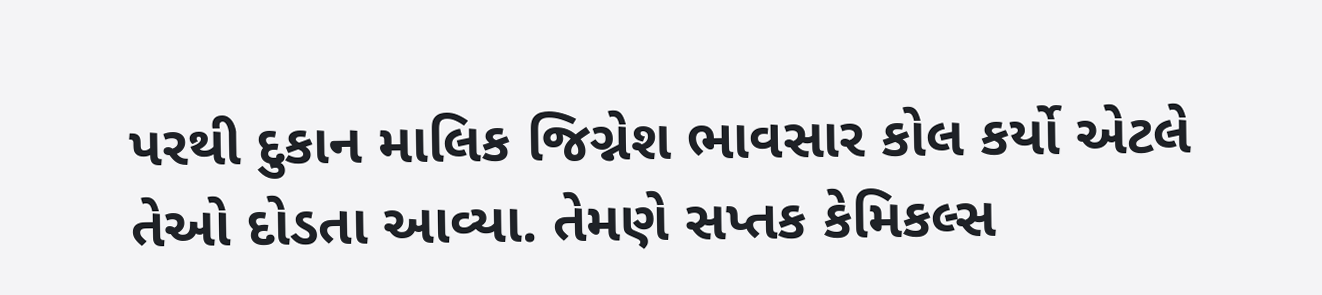પરથી દુકાન માલિક જિગ્નેશ ભાવસાર કોલ કર્યો એટલે તેઓ દોડતા આવ્યા. તેમણે સપ્તક કેમિકલ્સ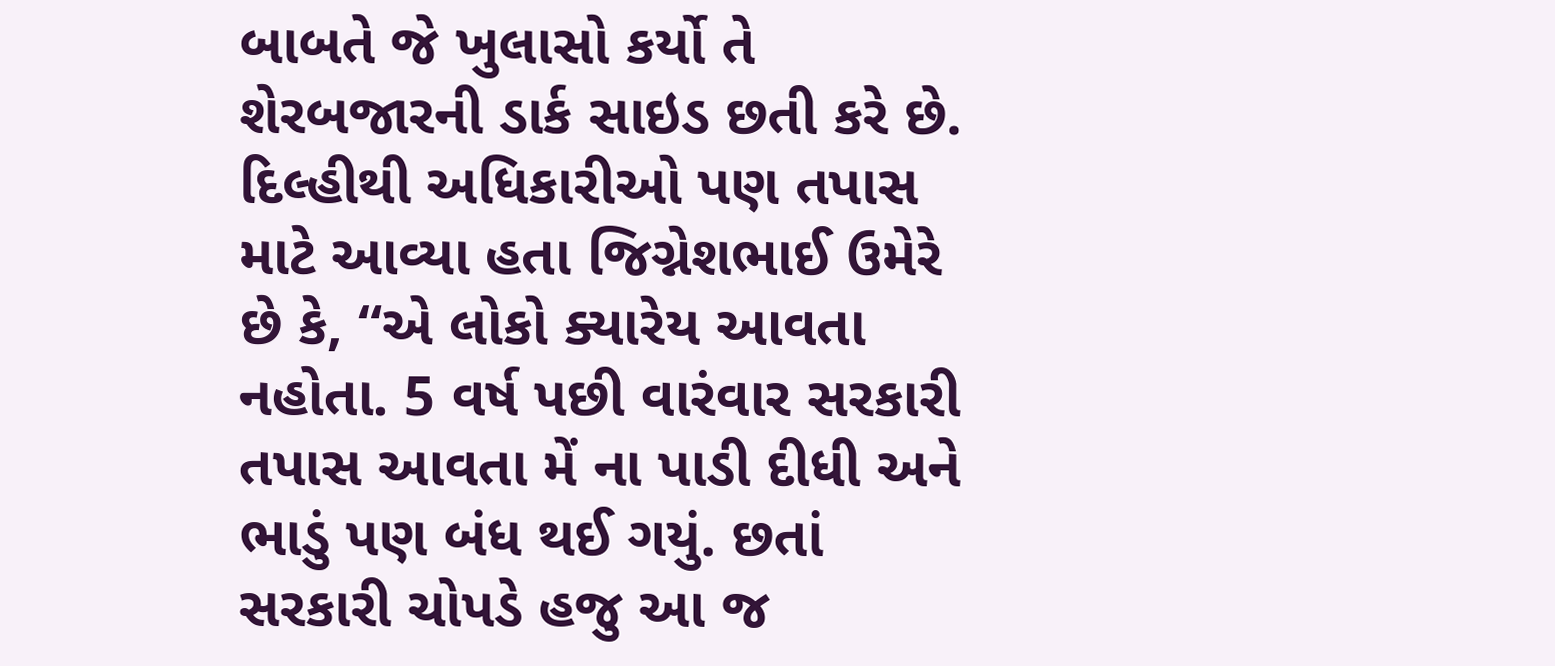બાબતે જે ખુલાસો કર્યો તે શેરબજારની ડાર્ક સાઇડ છતી કરે છે. દિલ્હીથી અધિકારીઓ પણ તપાસ માટે આવ્યા હતા જિગ્નેશભાઈ ઉમેરે છે કે, “એ લોકો ક્યારેય આવતા નહોતા. 5 વર્ષ પછી વારંવાર સરકારી તપાસ આવતા મેં ના પાડી દીધી અને ભાડું પણ બંધ થઈ ગયું. છતાં સરકારી ચોપડે હજુ આ જ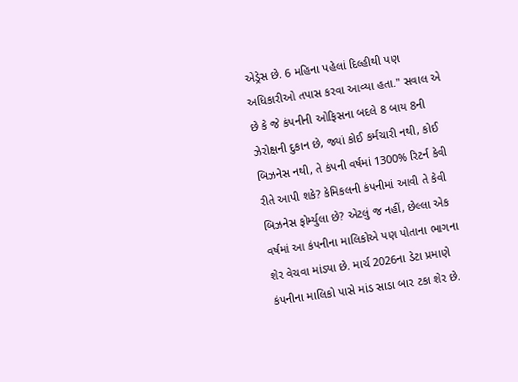એડ્રેસ છે. 6 મહિના પહેલાં દિલ્હીથી પણ અધિકારીઓ તપાસ કરવા આવ્યા હતા." સવાલ એ છે કે જે કંપનીની ઓફિસના બદલે 8 બાય 8ની ઝેરોક્ષની દુકાન છે, જ્યાં કોઈ કર્મચારી નથી, કોઈ બિઝનેસ નથી, તે કંપની વર્ષમાં 1300% રિટર્ન કેવી રીતે આપી શકે? કેમિકલની કંપનીમાં આવી તે કેવી બિઝનેસ ફોર્મ્યુલા છે? એટલું જ નહીં, છેલ્લા એક વર્ષમાં આ કંપનીના માલિકોએ પણ પોતાના ભાગના શેર વેચવા માંડ્યા છે. માર્ચ 2026ના ડેટા પ્રમાણે કંપનીના માલિકો પાસે માંડ સાડા બાર ટકા શેર છે.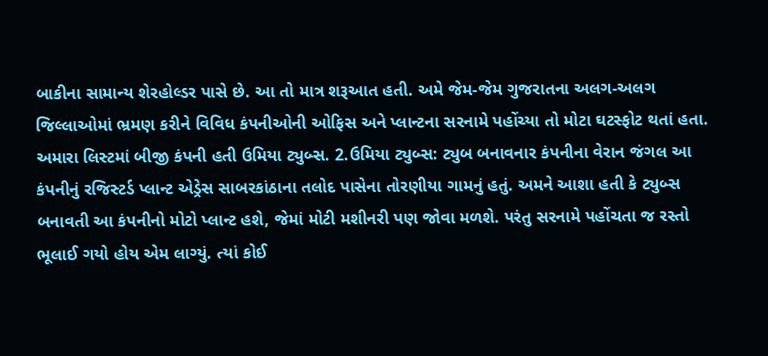બાકીના સામાન્ય શેરહોલ્ડર પાસે છે. આ તો માત્ર શરૂઆત હતી. અમે જેમ-જેમ ગુજરાતના અલગ-અલગ જિલ્લાઓમાં ભ્રમણ કરીને વિવિધ કંપનીઓની ઓફિસ અને પ્લાન્ટના સરનામે પહોંચ્યા તો મોટા ઘટસ્ફોટ થતાં હતા. અમારા લિસ્ટમાં બીજી કંપની હતી ઉમિયા ટ્યુબ્સ. 2.ઉમિયા ટ્યુબ્સ: ટ્યુબ બનાવનાર કંપનીના વેરાન જંગલ આ કંપનીનું રજિસ્ટર્ડ પ્લાન્ટ એડ્રેસ સાબરકાંઠાના તલોદ પાસેના તોરણીયા ગામનું હતું. અમને આશા હતી કે ટ્યુબ્સ બનાવતી આ કંપનીનો મોટો પ્લાન્ટ હશે, જેમાં મોટી મશીનરી પણ જોવા મળશે. પરંતુ સરનામે પહોંચતા જ રસ્તો ભૂલાઈ ગયો હોય એમ લાગ્યું. ત્યાં કોઈ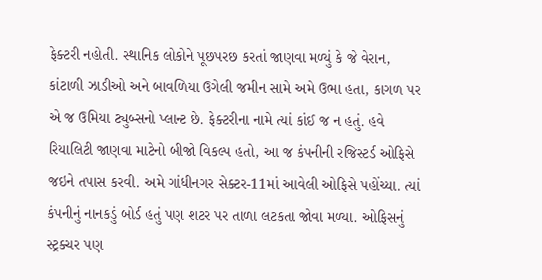ફેક્ટરી નહોતી. સ્થાનિક લોકોને પૂછપરછ કરતાં જાણવા મળ્યું કે જે વેરાન, કાંટાળી ઝાડીઓ અને બાવળિયા ઉગેલી જમીન સામે અમે ઉભા હતા, કાગળ પર એ જ ઉમિયા ટ્યુબ્સનો પ્લાન્ટ છે. ફેક્ટરીના નામે ત્યાં કાંઈ જ ન હતું. હવે રિયાલિટી જાણવા માટેનો બીજો વિકલ્પ હતો, આ જ કંપનીની રજિસ્ટર્ડ ઓફિસે જઇને તપાસ કરવી. અમે ગાંધીનગર સેક્ટર-11માં આવેલી ઓફિસે પહોંચ્યા. ત્યાં કંપનીનું નાનકડું બોર્ડ હતું પણ શટર પર તાળા લટકતા જોવા મળ્યા. ઓફિસનું સ્ટ્રક્ચર પણ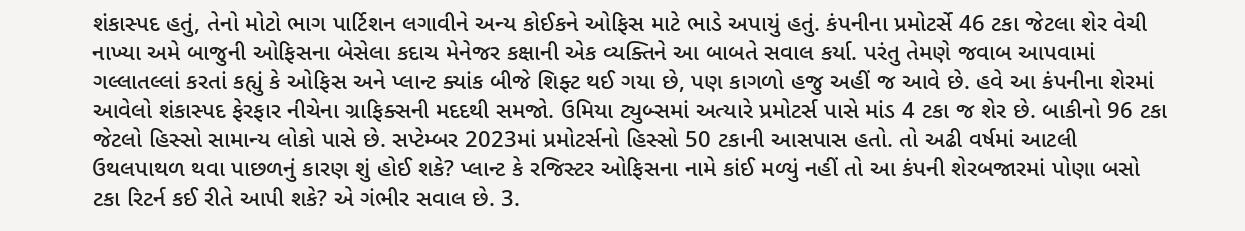શંકાસ્પદ હતું, તેનો મોટો ભાગ પાર્ટિશન લગાવીને અન્ય કોઈકને ઓફિસ માટે ભાડે અપાયું હતું. કંપનીના પ્રમોટર્સે 46 ટકા જેટલા શેર વેચી નાખ્યા અમે બાજુની ઓફિસના બેસેલા કદાચ મેનેજર કક્ષાની એક વ્યક્તિને આ બાબતે સવાલ કર્યા. પરંતુ તેમણે જવાબ આપવામાં ગલ્લાતલ્લાં કરતાં કહ્યું કે ઓફિસ અને પ્લાન્ટ ક્યાંક બીજે શિફ્ટ થઈ ગયા છે, પણ કાગળો હજુ અહીં જ આવે છે. હવે આ કંપનીના શેરમાં આવેલો શંકાસ્પદ ફેરફાર નીચેના ગ્રાફિક્સની મદદથી સમજો. ઉમિયા ટ્યુબ્સમાં અત્યારે પ્રમોટર્સ પાસે માંડ 4 ટકા જ શેર છે. બાકીનો 96 ટકા જેટલો હિસ્સો સામાન્ય લોકો પાસે છે. સપ્ટેમ્બર 2023માં પ્રમોટર્સનો હિસ્સો 50 ટકાની આસપાસ હતો. તો અઢી વર્ષમાં આટલી ઉથલપાથળ થવા પાછળનું કારણ શું હોઈ શકે? પ્લાન્ટ કે રજિસ્ટર ઓફિસના નામે કાંઈ મળ્યું નહીં તો આ કંપની શેરબજારમાં પોણા બસો ટકા રિટર્ન કઈ રીતે આપી શકે? એ ગંભીર સવાલ છે. 3.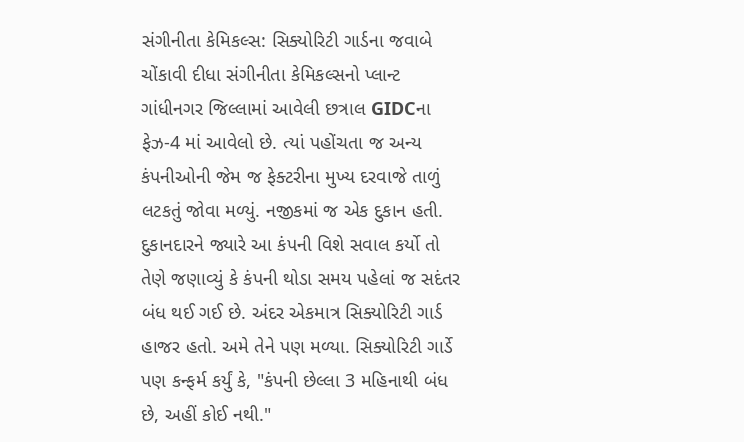સંગીનીતા કેમિકલ્સ: સિક્યોરિટી ગાર્ડના જવાબે ચોંકાવી દીધા સંગીનીતા કેમિકલ્સનો પ્લાન્ટ ગાંધીનગર જિલ્લામાં આવેલી છત્રાલ GIDCના ફેઝ-4 માં આવેલો છે. ત્યાં પહોંચતા જ અન્ય કંપનીઓની જેમ જ ફેક્ટરીના મુખ્ય દરવાજે તાળું લટકતું જોવા મળ્યું. નજીકમાં જ એક દુકાન હતી. દુકાનદારને જ્યારે આ કંપની વિશે સવાલ કર્યો તો તેણે જણાવ્યું કે કંપની થોડા સમય પહેલાં જ સદંતર બંધ થઈ ગઈ છે. અંદર એકમાત્ર સિક્યોરિટી ગાર્ડ હાજર હતો. અમે તેને પણ મળ્યા. સિક્યોરિટી ગાર્ડે પણ કન્ફર્મ કર્યું કે, "કંપની છેલ્લા 3 મહિનાથી બંધ છે, અહીં કોઈ નથી."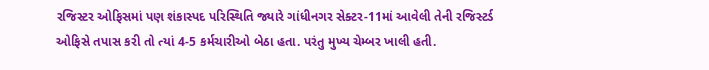રજિસ્ટર ઓફિસમાં પણ શંકાસ્પદ પરિસ્થિતિ જ્યારે ગાંધીનગર સેક્ટર-11માં આવેલી તેની રજિસ્ટર્ડ ઓફિસે તપાસ કરી તો ત્યાં 4-5 કર્મચારીઓ બેઠા હતા. પરંતુ મુખ્ય ચેમ્બર ખાલી હતી.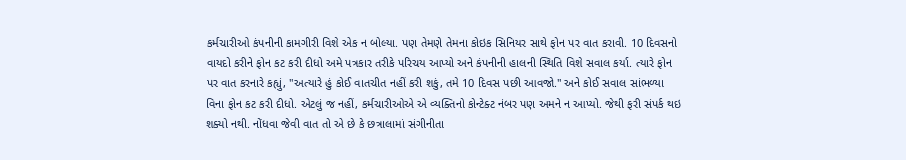કર્મચારીઓ કંપનીની કામગીરી વિશે એક ન બોલ્યા. પણ તેમણે તેમના કોઇક સિનિયર સાથે ફોન પર વાત કરાવી. 10 દિવસનો વાયદો કરીને ફોન કટ કરી દીધો અમે પત્રકાર તરીકે પરિચય આપ્યો અને કંપનીની હાલની સ્થિતિ વિશે સવાલ કર્યા. ત્યારે ફોન પર વાત કરનારે કહ્યું, "અત્યારે હું કોઈ વાતચીત નહીં કરી શકું, તમે 10 દિવસ પછી આવજો." અને કોઈ સવાલ સાંભળ્યા વિના ફોન કટ કરી દીધો. એટલું જ નહીં, કર્મચારીઓએ એ વ્યક્તિનો કોન્ટેક્ટ નંબર પણ અમને ન આપ્યો. જેથી ફરી સંપર્ક થઇ શક્યો નથી. નોંધવા જેવી વાત તો એ છે કે છત્રાલામાં સંગીનીતા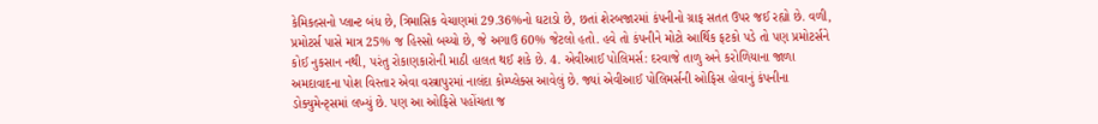કેમિકલ્સનો પ્લાન્ટ બંધ છે, ત્રિમાસિક વેચાણમાં 29.36%નો ઘટાડો છે, છતાં શેરબજારમાં કંપનીનો ગ્રાફ સતત ઉપર જઈ રહ્યો છે. વળી, પ્રમોટર્સ પાસે માત્ર 25% જ હિસ્સો બચ્યો છે, જે અગાઉ 60% જેટલો હતો. હવે તો કંપનીને મોટો આર્થિક ફટકો પડે તો પણ પ્રમોટર્સને કોઈ નુકસાન નથી, પરંતુ રોકાણકારોની માઠી હાલત થઈ શકે છે. 4. એવીઆઈ પોલિમર્સ: દરવાજે તાળુ અને કરોળિયાના જાળા અમદાવાદના પોશ વિસ્તાર એવા વસ્ત્રાપુરમાં નાલંદા કોમ્પ્લેક્સ આવેલું છે. જ્યાં એવીઆઈ પોલિમર્સની ઓફિસ હોવાનું કંપનીના ડોક્યુમેન્ટ્સમાં લખ્યું છે. પણ આ ઓફિસે પહોંચતા જ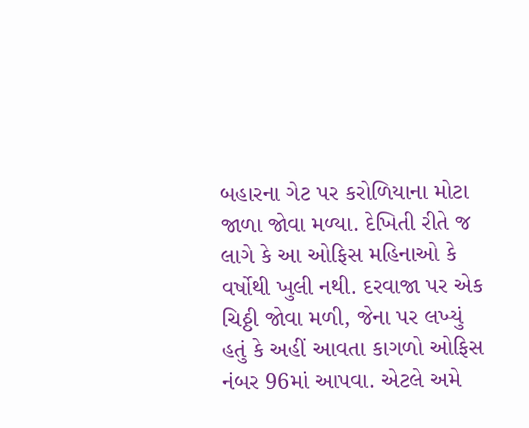બહારના ગેટ પર કરોળિયાના મોટા જાળા જોવા મળ્યા. દેખિતી રીતે જ લાગે કે આ ઓફિસ મહિનાઓ કે વર્ષોથી ખુલી નથી. દરવાજા પર એક ચિઠ્ઠી જોવા મળી, જેના પર લખ્યું હતું કે અહીં આવતા કાગળો ઓફિસ નંબર 96માં આપવા. એટલે અમે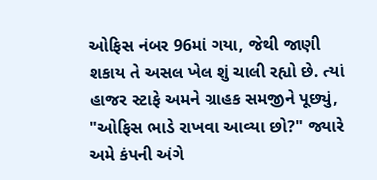ઓફિસ નંબર 96માં ગયા, જેથી જાણી શકાય તે અસલ ખેલ શું ચાલી રહ્યો છે. ત્યાં હાજર સ્ટાફે અમને ગ્રાહક સમજીને પૂછ્યું, "ઓફિસ ભાડે રાખવા આવ્યા છો?" જ્યારે અમે કંપની અંગે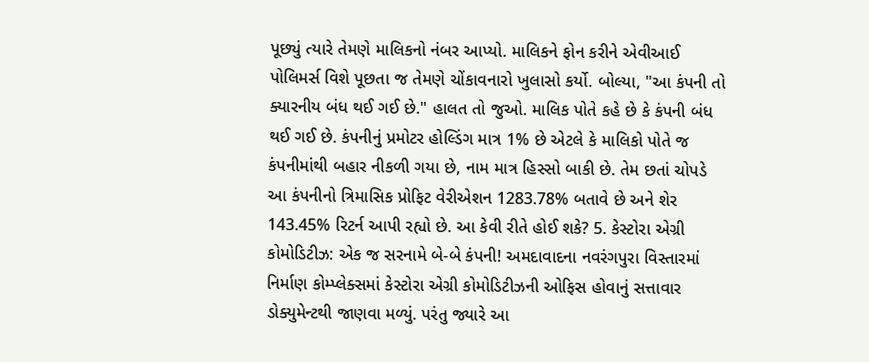પૂછ્યું ત્યારે તેમણે માલિકનો નંબર આપ્યો. માલિકને ફોન કરીને એવીઆઈ પોલિમર્સ વિશે પૂછતા જ તેમણે ચોંકાવનારો ખુલાસો કર્યો. બોલ્યા, "આ કંપની તો ક્યારનીય બંધ થઈ ગઈ છે." હાલત તો જુઓ. માલિક પોતે કહે છે કે કંપની બંધ થઈ ગઈ છે. કંપનીનું પ્રમોટર હોલ્ડિંગ માત્ર 1% છે એટલે કે માલિકો પોતે જ કંપનીમાંથી બહાર નીકળી ગયા છે, નામ માત્ર હિસ્સો બાકી છે. તેમ છતાં ચોપડે આ કંપનીનો ત્રિમાસિક પ્રોફિટ વેરીએશન 1283.78% બતાવે છે અને શેર 143.45% રિટર્ન આપી રહ્યો છે. આ કેવી રીતે હોઈ શકે? 5. કેસ્ટોરા એગ્રી કોમોડિટીઝ: એક જ સરનામે બે-બે કંપની! અમદાવાદના નવરંગપુરા વિસ્તારમાં નિર્માણ કોમ્પ્લેક્સમાં કેસ્ટોરા એગ્રી કોમોડિટીઝની ઓફિસ હોવાનું સત્તાવાર ડોક્યુમેન્ટથી જાણવા મળ્યું. પરંતુ જ્યારે આ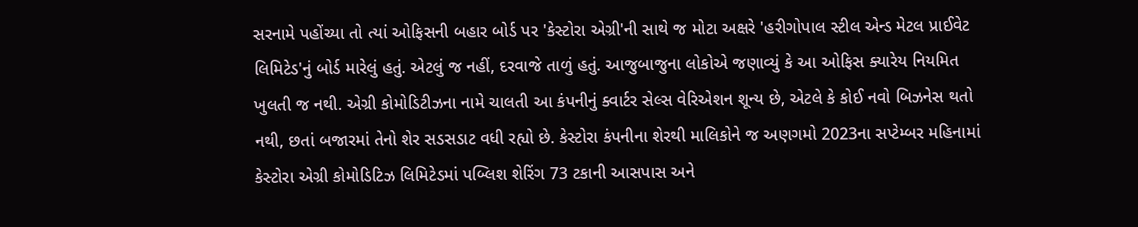સરનામે પહોંચ્યા તો ત્યાં ઓફિસની બહાર બોર્ડ પર 'કેસ્ટોરા એગ્રી'ની સાથે જ મોટા અક્ષરે 'હરીગોપાલ સ્ટીલ એન્ડ મેટલ પ્રાઈવેટ લિમિટેડ'નું બોર્ડ મારેલું હતું. એટલું જ નહીં, દરવાજે તાળું હતું. આજુબાજુના લોકોએ જણાવ્યું કે આ ઓફિસ ક્યારેય નિયમિત ખુલતી જ નથી. એગ્રી કોમોડિટીઝના નામે ચાલતી આ કંપનીનું ક્વાર્ટર સેલ્સ વેરિએશન શૂન્ય છે, એટલે કે કોઈ નવો બિઝનેસ થતો નથી, છતાં બજારમાં તેનો શેર સડસડાટ વધી રહ્યો છે. કેસ્ટોરા કંપનીના શેરથી માલિકોને જ અણગમો 2023ના સપ્ટેમ્બર મહિનામાં કેસ્ટોરા એગ્રી કોમોડિટિઝ લિમિટેડમાં પબ્લિશ શેરિંગ 73 ટકાની આસપાસ અને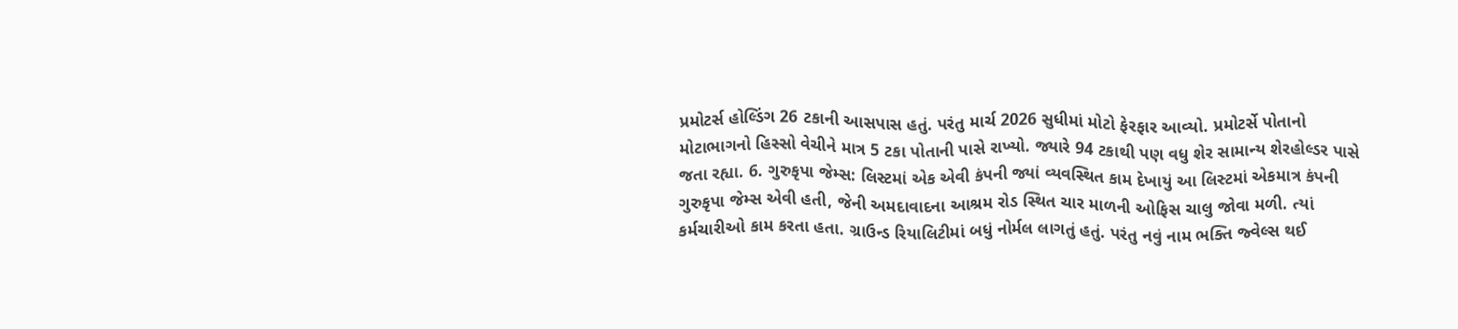પ્રમોટર્સ હોલ્ડિંગ 26 ટકાની આસપાસ હતું. પરંતુ માર્ચ 2026 સુધીમાં મોટો ફેરફાર આવ્યો. પ્રમોટર્સે પોતાનો મોટાભાગનો હિસ્સો વેચીને માત્ર 5 ટકા પોતાની પાસે રાખ્યો. જ્યારે 94 ટકાથી પણ વધુ શેર સામાન્ય શેરહોલ્ડર પાસે જતા રહ્યા. 6. ગુરુકૃપા જેમ્સ: લિસ્ટમાં એક એવી કંપની જ્યાં વ્યવસ્થિત કામ દેખાયું આ લિસ્ટમાં એકમાત્ર કંપની ગુરુકૃપા જેમ્સ એવી હતી, જેની અમદાવાદના આશ્રમ રોડ સ્થિત ચાર માળની ઓફિસ ચાલુ જોવા મળી. ત્યાં કર્મચારીઓ કામ કરતા હતા. ગ્રાઉન્ડ રિયાલિટીમાં બધું નોર્મલ લાગતું હતું. પરંતુ નવું નામ ભક્તિ જ્વેલ્સ થઈ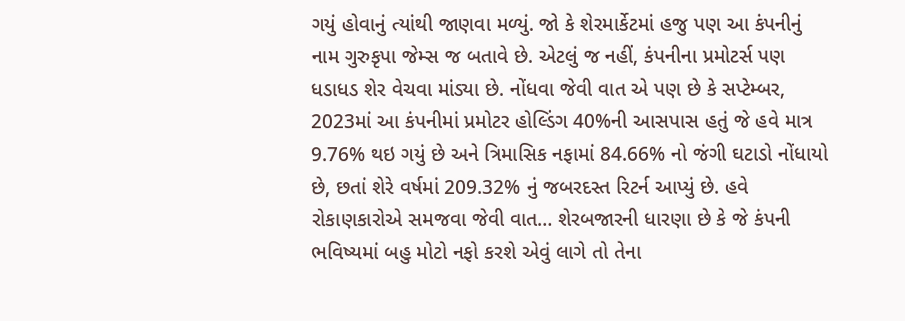ગયું હોવાનું ત્યાંથી જાણવા મળ્યું. જો કે શેરમાર્કેટમાં હજુ પણ આ કંપનીનું નામ ગુરુકૃપા જેમ્સ જ બતાવે છે. એટલું જ નહીં, કંપનીના પ્રમોટર્સ પણ ધડાધડ શેર વેચવા માંડ્યા છે. નોંધવા જેવી વાત એ પણ છે કે સપ્ટેમ્બર, 2023માં આ કંપનીમાં પ્રમોટર હોલ્ડિંગ 40%ની આસપાસ હતું જે હવે માત્ર 9.76% થઇ ગયું છે અને ત્રિમાસિક નફામાં 84.66% નો જંગી ઘટાડો નોંધાયો છે, છતાં શેરે વર્ષમાં 209.32% નું જબરદસ્ત રિટર્ન આપ્યું છે. હવે રોકાણકારોએ સમજવા જેવી વાત… શેરબજારની ધારણા છે કે જે કંપની ભવિષ્યમાં બહુ મોટો નફો કરશે એવું લાગે તો તેના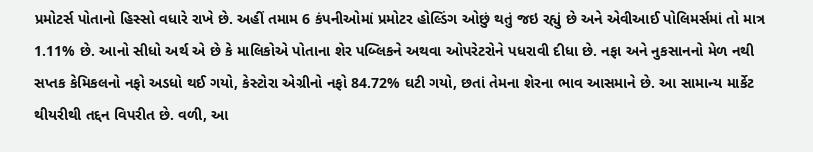પ્રમોટર્સ પોતાનો હિસ્સો વધારે રાખે છે. અહીં તમામ 6 કંપનીઓમાં પ્રમોટર હોલ્ડિંગ ઓછું થતું જઇ રહ્યું છે અને એવીઆઈ પોલિમર્સમાં તો માત્ર 1.11% છે. આનો સીધો અર્થ એ છે કે માલિકોએ પોતાના શેર પબ્લિકને અથવા ઓપરેટરોને પધરાવી દીધા છે. નફા અને નુકસાનનો મેળ નથી સપ્તક કેમિકલનો નફો અડધો થઈ ગયો, કેસ્ટોરા એગ્રીનો નફો 84.72% ઘટી ગયો, છતાં તેમના શેરના ભાવ આસમાને છે. આ સામાન્ય માર્કેટ થીયરીથી તદ્દન વિપરીત છે. વળી, આ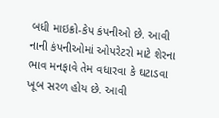બધી માઇક્રો-કેપ કંપનીઓ છે. આવી નાની કંપનીઓમાં ઓપરેટરો માટે શેરના ભાવ મનફાવે તેમ વધારવા કે ઘટાડવા ખૂબ સરળ હોય છે. આવી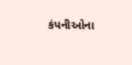કંપનીઓના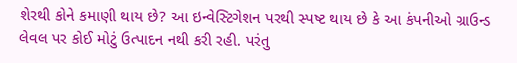શેરથી કોને કમાણી થાય છે? આ ઇન્વેસ્ટિગેશન પરથી સ્પષ્ટ થાય છે કે આ કંપનીઓ ગ્રાઉન્ડ લેવલ પર કોઈ મોટું ઉત્પાદન નથી કરી રહી. પરંતુ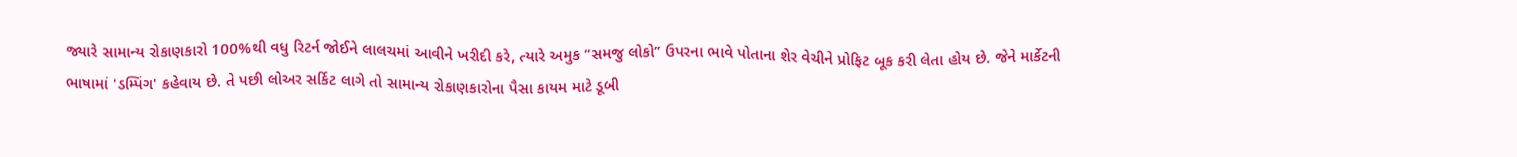જ્યારે સામાન્ય રોકાણકારો 100%થી વધુ રિટર્ન જોઈને લાલચમાં આવીને ખરીદી કરે, ત્યારે અમુક “સમજુ લોકો” ઉપરના ભાવે પોતાના શેર વેચીને પ્રોફિટ બૂક કરી લેતા હોય છે. જેને માર્કેટની ભાષામાં 'ડમ્પિંગ' કહેવાય છે. તે પછી લોઅર સર્કિટ લાગે તો સામાન્ય રોકાણકારોના પૈસા કાયમ માટે ડૂબી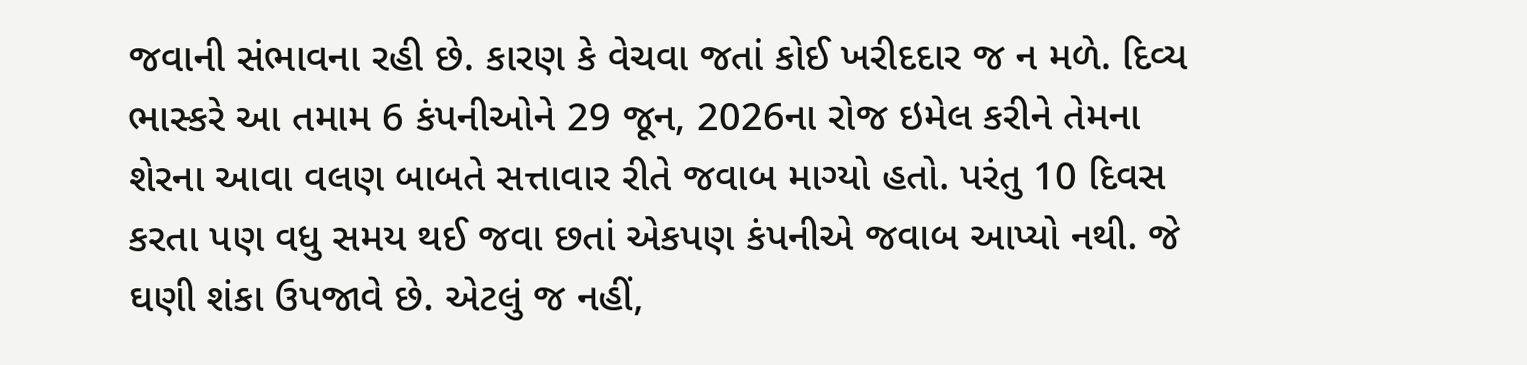જવાની સંભાવના રહી છે. કારણ કે વેચવા જતાં કોઈ ખરીદદાર જ ન મળે. દિવ્ય ભાસ્કરે આ તમામ 6 કંપનીઓને 29 જૂન, 2026ના રોજ ઇમેલ કરીને તેમના શેરના આવા વલણ બાબતે સત્તાવાર રીતે જવાબ માગ્યો હતો. પરંતુ 10 દિવસ કરતા પણ વધુ સમય થઈ જવા છતાં એકપણ કંપનીએ જવાબ આપ્યો નથી. જે ઘણી શંકા ઉપજાવે છે. એટલું જ નહીં,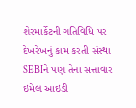શેરમાર્કેટની ગતિવિધિ પર દેખરેખનું કામ કરતી સંસ્થા SEBIને પણ તેના સત્તાવાર ઇમેલ આઇડી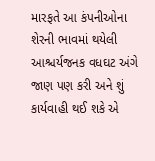મારફતે આ કંપનીઓના શેરની ભાવમાં થયેલી આશ્ચર્યજનક વધઘટ અંગે જાણ પણ કરી અને શું કાર્યવાહી થઈ શકે એ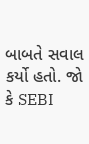બાબતે સવાલ કર્યો હતો. જો કે SEBI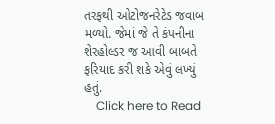તરફથી ઓટોજનરેટેડ જવાબ મળ્યો. જેમાં જે તે કંપનીના શેરહોલ્ડર જ આવી બાબતે ફરિયાદ કરી શકે એવું લખ્યું હતું.
    Click here to Read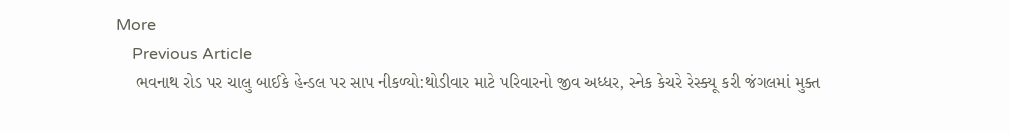More
    Previous Article
    ભવનાથ રોડ પર ચાલુ બાઈકે હેન્ડલ પર સાપ નીકળ્યો:થોડીવાર માટે પરિવારનો જીવ અધ્ધર, સ્નેક કેચરે રેસ્ક્યૂ કરી જંગલમાં મુક્ત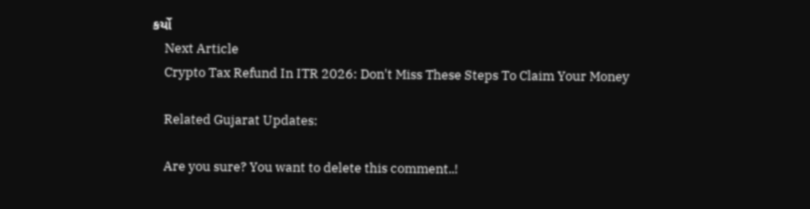કર્યો
    Next Article
    Crypto Tax Refund In ITR 2026: Don't Miss These Steps To Claim Your Money

    Related Gujarat Updates:

    Are you sure? You want to delete this comment..!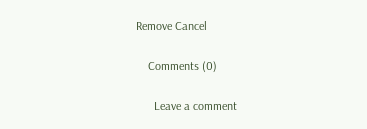Remove Cancel

    Comments (0)

      Leave a comment